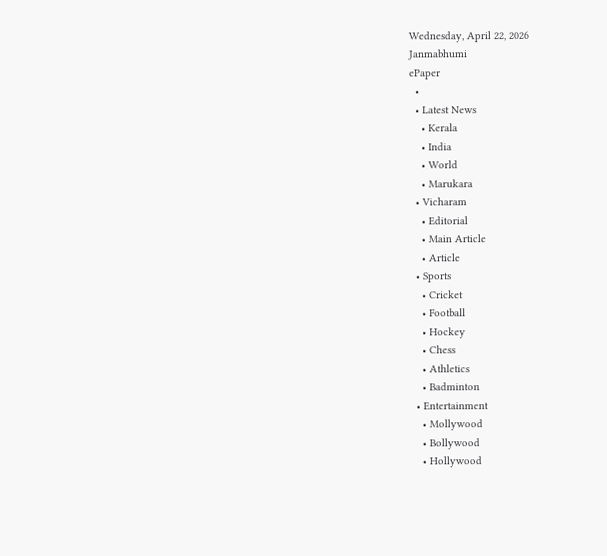Wednesday, April 22, 2026
Janmabhumi
ePaper
  •
  • Latest News
    • Kerala
    • India
    • World
    • Marukara
  • Vicharam
    • Editorial
    • Main Article
    • Article
  • Sports
    • Cricket
    • Football
    • Hockey
    • Chess
    • Athletics
    • Badminton
  • Entertainment
    • Mollywood
    • Bollywood
    • Hollywood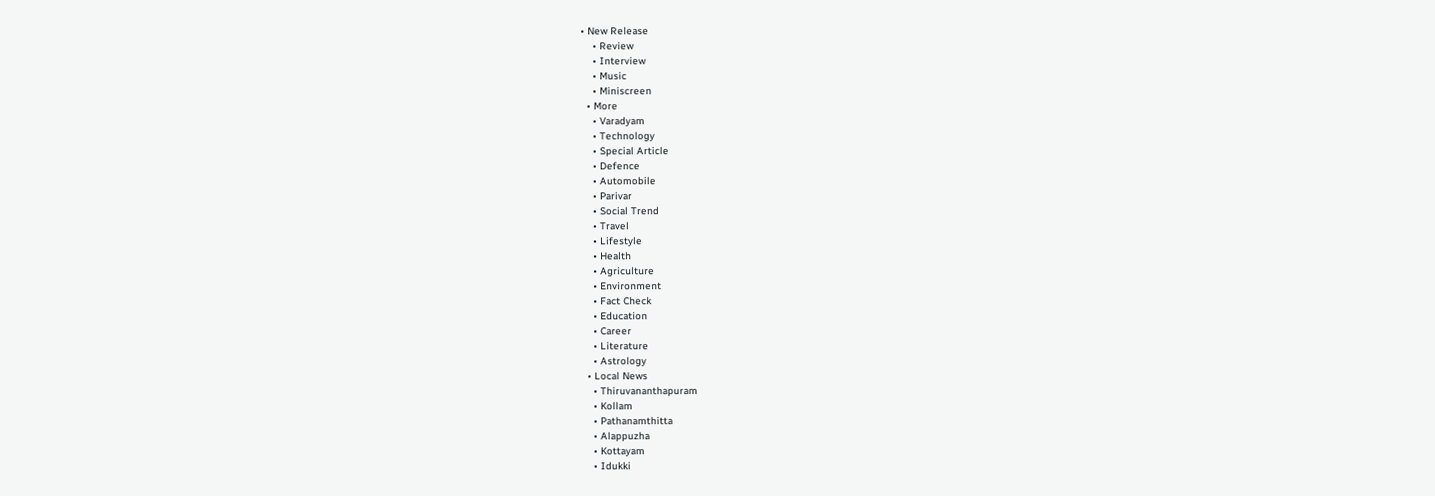• New Release
    • Review
    • Interview
    • Music
    • Miniscreen
  • More
    • Varadyam
    • Technology
    • Special Article
    • Defence
    • Automobile
    • Parivar
    • Social Trend
    • Travel
    • Lifestyle
    • Health
    • Agriculture
    • Environment
    • Fact Check
    • Education
    • Career
    • Literature
    • Astrology
  • Local News
    • Thiruvananthapuram
    • Kollam
    • Pathanamthitta
    • Alappuzha
    • Kottayam
    • Idukki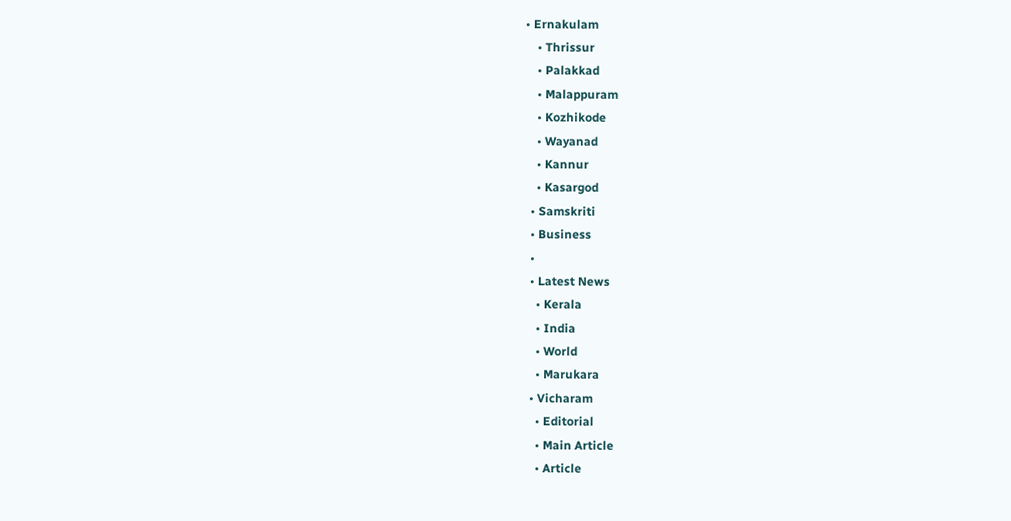• Ernakulam
    • Thrissur
    • Palakkad
    • Malappuram
    • Kozhikode
    • Wayanad
    • Kannur
    • Kasargod
  • Samskriti
  • Business
  •
  • Latest News
    • Kerala
    • India
    • World
    • Marukara
  • Vicharam
    • Editorial
    • Main Article
    • Article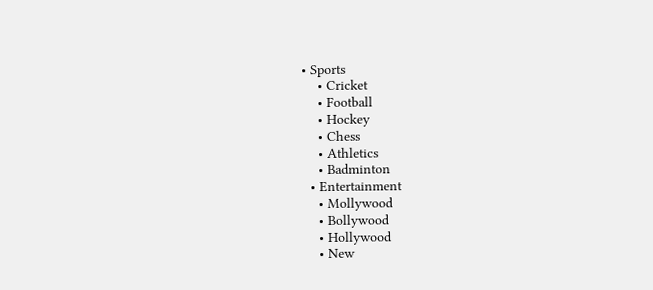• Sports
    • Cricket
    • Football
    • Hockey
    • Chess
    • Athletics
    • Badminton
  • Entertainment
    • Mollywood
    • Bollywood
    • Hollywood
    • New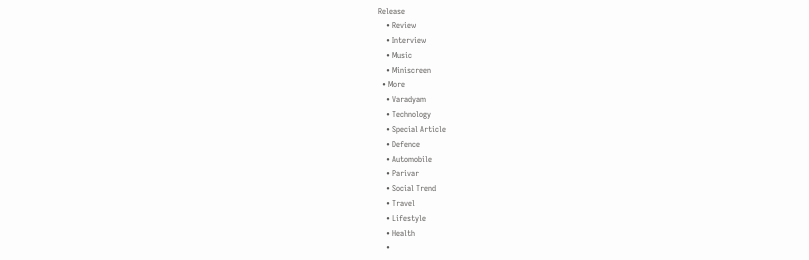Release
    • Review
    • Interview
    • Music
    • Miniscreen
  • More
    • Varadyam
    • Technology
    • Special Article
    • Defence
    • Automobile
    • Parivar
    • Social Trend
    • Travel
    • Lifestyle
    • Health
    •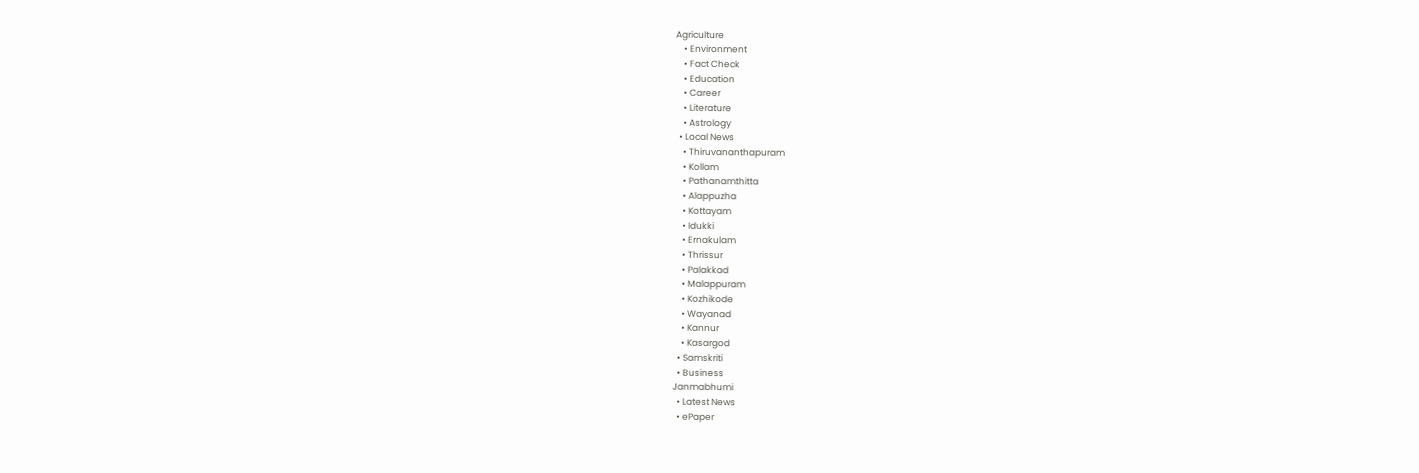Agriculture
    • Environment
    • Fact Check
    • Education
    • Career
    • Literature
    • Astrology
  • Local News
    • Thiruvananthapuram
    • Kollam
    • Pathanamthitta
    • Alappuzha
    • Kottayam
    • Idukki
    • Ernakulam
    • Thrissur
    • Palakkad
    • Malappuram
    • Kozhikode
    • Wayanad
    • Kannur
    • Kasargod
  • Samskriti
  • Business
Janmabhumi
  • Latest News
  • ePaper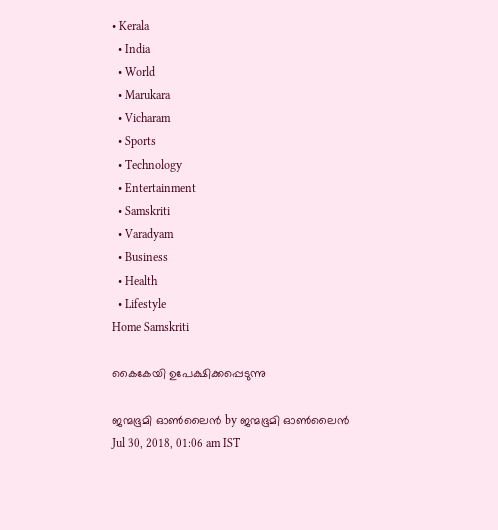• Kerala
  • India
  • World
  • Marukara
  • Vicharam
  • Sports
  • Technology
  • Entertainment
  • Samskriti
  • Varadyam
  • Business
  • Health
  • Lifestyle
Home Samskriti

കൈകേയി ഉപേക്ഷിക്കപ്പെടുന്നു

ജന്മഭൂമി ഓണ്‍ലൈന്‍ by ജന്മഭൂമി ഓണ്‍ലൈന്‍
Jul 30, 2018, 01:06 am IST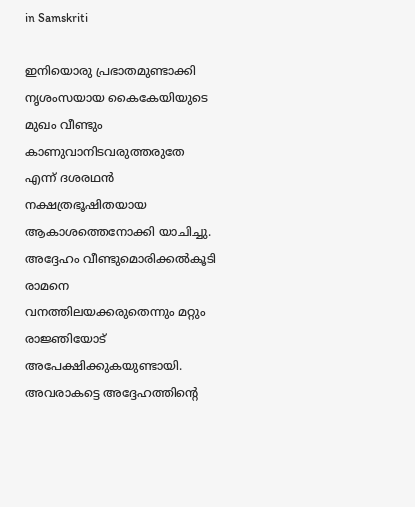in Samskriti

ഇനിയൊരു പ്രഭാതമുണ്ടാക്കി നൃശംസയായ കൈകേയിയുടെ മുഖം വീണ്ടും കാണുവാനിടവരുത്തരുതേ എന്ന് ദശരഥന്‍ നക്ഷത്രഭൂഷിതയായ ആകാശത്തെനോക്കി യാചിച്ചു. അദ്ദേഹം വീണ്ടുമൊരിക്കല്‍കൂടി രാമനെ വനത്തിലയക്കരുതെന്നും മറ്റും രാജ്ഞിയോട് അപേക്ഷിക്കുകയുണ്ടായി. അവരാകട്ടെ അദ്ദേഹത്തിന്റെ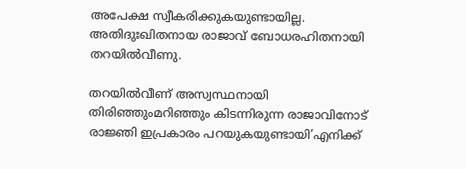അപേക്ഷ സ്വീകരിക്കുകയുണ്ടായില്ല. അതിദുഃഖിതനായ രാജാവ് ബോധരഹിതനായി തറയില്‍വീണു.

തറയില്‍വീണ് അസ്വസ്ഥനായി തിരിഞ്ഞുംമറിഞ്ഞും കിടന്നിരുന്ന രാജാവിനോട് രാജ്ഞി ഇപ്രകാരം പറയുകയുണ്ടായി’എനിക്ക്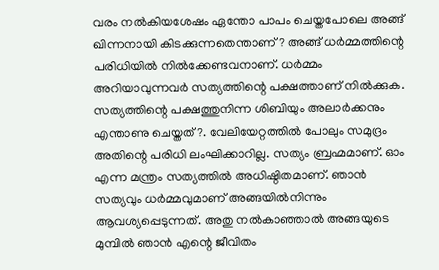വരം നല്‍കിയശേഷം ഏന്തോ പാപം ചെയ്തപോലെ അങ്ങ് ഖിന്നനായി കിടക്കുന്നതെന്താണ്? അങ്ങ് ധര്‍മ്മത്തിന്റെ പരിധിയില്‍ നില്‍ക്കേണ്ടവനാണ്. ധര്‍മ്മം അറിയാവുന്നവര്‍ സത്യത്തിന്റെ പക്ഷത്താണ് നില്‍ക്കുക. സത്യത്തിന്റെ പക്ഷത്തുനിന്ന ശിബിയും അലാര്‍ക്കനും എന്താണു ചെയ്തത്?. വേലിയേറ്റത്തില്‍ പോലും സമുദ്രം അതിന്റെ പരിധി ലംഘിക്കാറില്ല. സത്യം ബ്രഹ്മമാണ്. ഓം എന്ന മന്ത്രം സത്യത്തില്‍ അധിഷ്ഠിതമാണ്. ഞാന്‍ സത്യവും ധര്‍മ്മവുമാണ് അങ്ങയില്‍നിന്നും ആവശ്യപ്പെടുന്നത്. അതു നല്‍കാഞ്ഞാല്‍ അങ്ങയുടെ മുമ്പില്‍ ഞാന്‍ എന്റെ ജീവിതം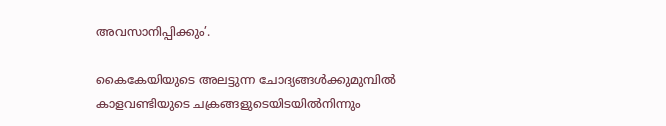അവസാനിപ്പിക്കും’.

കൈകേയിയുടെ അലട്ടുന്ന ചോദ്യങ്ങള്‍ക്കുമുമ്പില്‍ കാളവണ്ടിയുടെ ചക്രങ്ങളുടെയിടയില്‍നിന്നും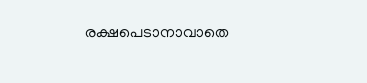രക്ഷപെടാനാവാതെ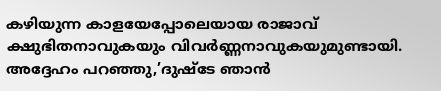കഴിയുന്ന കാളയേപ്പോലെയായ രാജാവ് ക്ഷുഭിതനാവുകയും വിവര്‍ണ്ണനാവുകയുമുണ്ടായി. അദ്ദേഹം പറഞ്ഞു,’ദുഷ്ടേ ഞാന്‍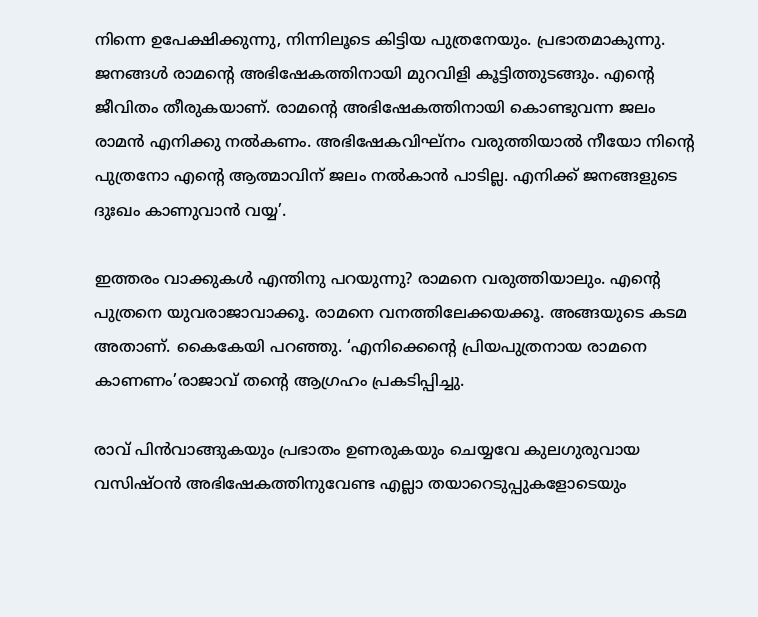നിന്നെ ഉപേക്ഷിക്കുന്നു, നിന്നിലൂടെ കിട്ടിയ പുത്രനേയും. പ്രഭാതമാകുന്നു. ജനങ്ങള്‍ രാമന്റെ അഭിഷേകത്തിനായി മുറവിളി കൂട്ടിത്തുടങ്ങും. എന്റെ ജീവിതം തീരുകയാണ്. രാമന്റെ അഭിഷേകത്തിനായി കൊണ്ടുവന്ന ജലം രാമന്‍ എനിക്കു നല്‍കണം. അഭിഷേകവിഘ്‌നം വരുത്തിയാല്‍ നീയോ നിന്റെ പുത്രനോ എന്റെ ആത്മാവിന് ജലം നല്‍കാന്‍ പാടില്ല. എനിക്ക് ജനങ്ങളുടെ ദുഃഖം കാണുവാന്‍ വയ്യ’.

ഇത്തരം വാക്കുകള്‍ എന്തിനു പറയുന്നു? രാമനെ വരുത്തിയാലും. എന്റെ പുത്രനെ യുവരാജാവാക്കൂ. രാമനെ വനത്തിലേക്കയക്കൂ. അങ്ങയുടെ കടമ അതാണ്. കൈകേയി പറഞ്ഞു. ‘എനിക്കെന്റെ പ്രിയപുത്രനായ രാമനെ കാണണം’രാജാവ് തന്റെ ആഗ്രഹം പ്രകടിപ്പിച്ചു.

രാവ് പിന്‍വാങ്ങുകയും പ്രഭാതം ഉണരുകയും ചെയ്യവേ കുലഗുരുവായ വസിഷ്ഠന്‍ അഭിഷേകത്തിനുവേണ്ട എല്ലാ തയാറെടുപ്പുകളോടെയും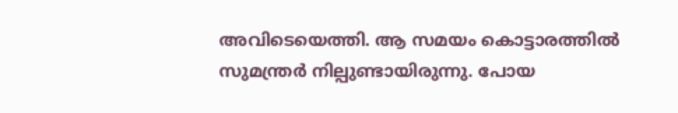അവിടെയെത്തി. ആ സമയം കൊട്ടാരത്തില്‍ സുമന്ത്രര്‍ നില്പുണ്ടായിരുന്നു. പോയ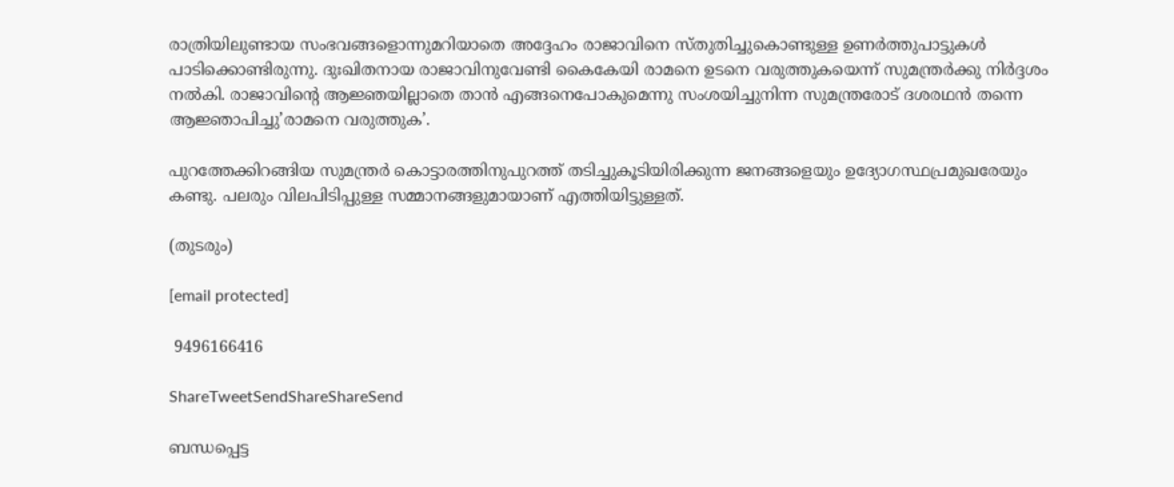രാത്രിയിലുണ്ടായ സംഭവങ്ങളൊന്നുമറിയാതെ അദ്ദേഹം രാജാവിനെ സ്തുതിച്ചുകൊണ്ടുള്ള ഉണര്‍ത്തുപാട്ടുകള്‍ പാടിക്കൊണ്ടിരുന്നു. ദുഃഖിതനായ രാജാവിനുവേണ്ടി കൈകേയി രാമനെ ഉടനെ വരുത്തുകയെന്ന് സുമന്ത്രര്‍ക്കു നിര്‍ദ്ദശം നല്‍കി. രാജാവിന്റെ ആജ്ഞയില്ലാതെ താന്‍ എങ്ങനെപോകുമെന്നു സംശയിച്ചുനിന്ന സുമന്ത്രരോട് ദശരഥന്‍ തന്നെ ആജ്ഞാപിച്ചു’രാമനെ വരുത്തുക’.

പുറത്തേക്കിറങ്ങിയ സുമന്ത്രര്‍ കൊട്ടാരത്തിനുപുറത്ത് തടിച്ചുകൂടിയിരിക്കുന്ന ജനങ്ങളെയും ഉദ്യോഗസ്ഥപ്രമുഖരേയും കണ്ടു. പലരും വിലപിടിപ്പുള്ള സമ്മാനങ്ങളുമായാണ് എത്തിയിട്ടുള്ളത്.

(തുടരും)

[email protected]

 9496166416

ShareTweetSendShareShareSend

ബന്ധപ്പെട്ട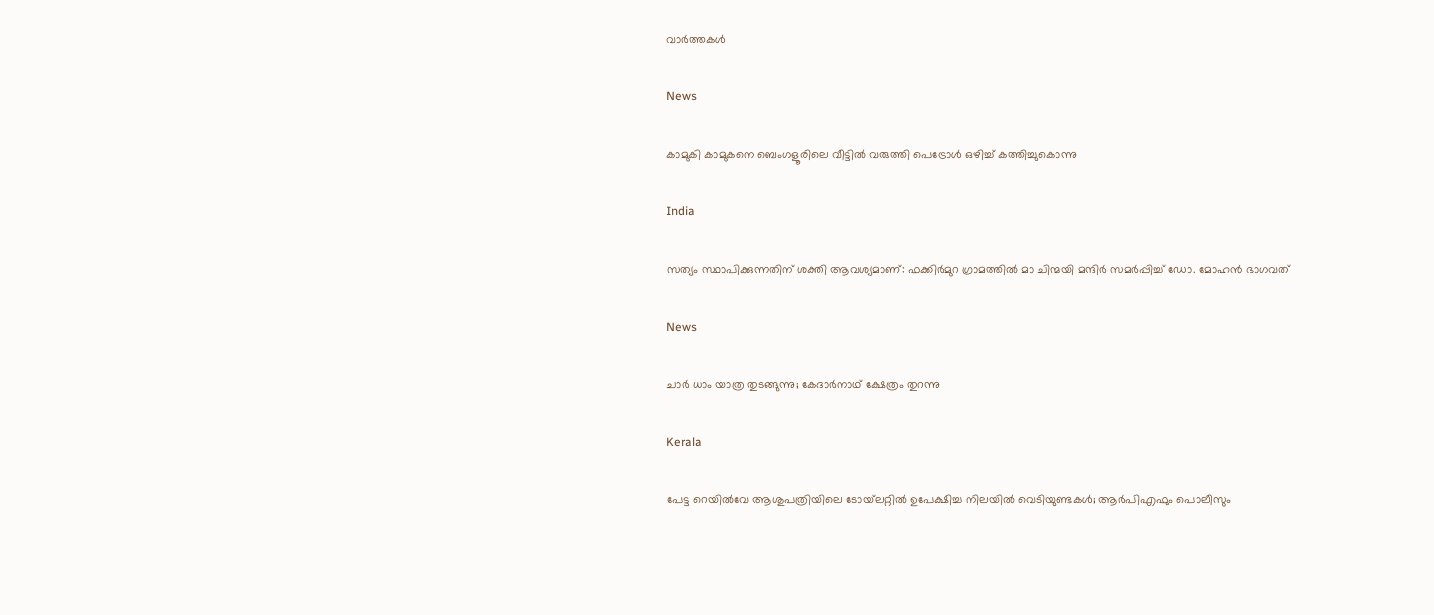വാര്‍ത്തകള്‍

News

കാമുകി കാമുകനെ ബെംഗളൂരിലെ വീട്ടിൽ വരുത്തി പെട്രോൾ ഒഴിച്ച് കത്തിച്ചുകൊന്നു

India

സത്യം സ്ഥാപിക്കുന്നതിന് ശക്തി ആവശ്യമാണ്: ഫക്കിര്‍മുറ ഗ്രാമത്തില്‍ മാ ചിന്മയി മന്ദിര്‍ സമര്‍പ്പിച്ച് ഡോ. മോഹന്‍ ഭാഗവത്

News

ചാർ ധാം യാത്ര തുടങ്ങുന്നു; കേദാർനാഥ് ക്ഷേത്രം തുറന്നു

Kerala

പേട്ട റെയിൽവേ ആശുപത്രിയിലെ ടോയ്‌ലറ്റിൽ ഉപേക്ഷിച്ച നിലയിൽ വെടിയുണ്ടകൾ; ആർപിഎഫും പൊലീസും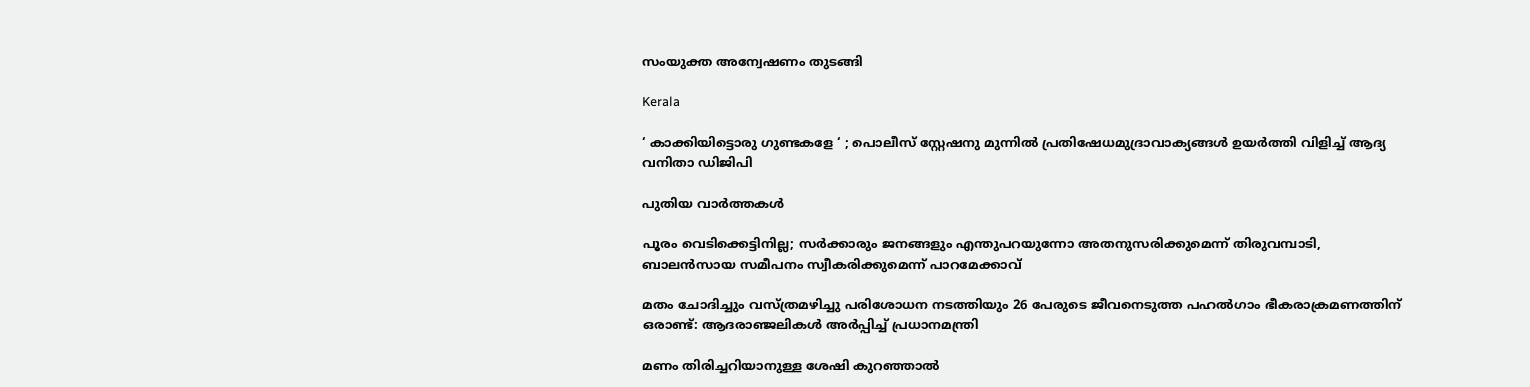സംയുക്ത അന്വേഷണം തുടങ്ങി

Kerala

‘ കാക്കിയിട്ടൊരു ഗുണ്ടകളേ ‘ ; പൊലീസ് സ്റ്റേഷനു മുന്നിൽ പ്രതിഷേധമുദ്രാവാക്യങ്ങൾ ഉയർത്തി വിളിച്ച് ആദ്യ വനിതാ ഡിജിപി

പുതിയ വാര്‍ത്തകള്‍

പൂരം വെടിക്കെട്ടിനില്ല; സർക്കാരും ജനങ്ങളും എന്തുപറയുന്നോ അതനുസരിക്കുമെന്ന് തിരുവമ്പാടി, ബാലന്‍സായ സമീപനം സ്വീകരിക്കുമെന്ന് പാറമേക്കാവ്

മതം ചോദിച്ചും വസ്ത്രമഴിച്ചു പരിശോധന നടത്തിയും 26 പേരുടെ ജീവനെടുത്ത പഹൽഗാം ഭീകരാക്രമണത്തിന് ഒരാണ്ട്: ആദരാഞ്ജലികൾ അർപ്പിച്ച് പ്രധാനമന്ത്രി

മണം തിരിച്ചറിയാനുള്ള ശേഷി കുറഞ്ഞാൽ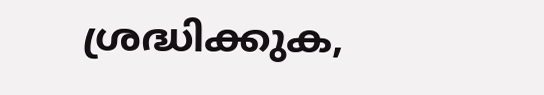ശ്രദ്ധിക്കുക,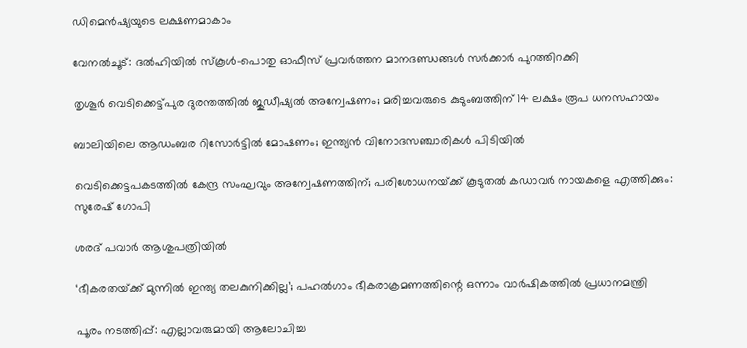ഡിമെൻഷ്യയുടെ ലക്ഷണമാകാം

വേനൽചൂട്: ദൽഹിയിൽ സ്‌കൂൾ-പൊതു ഓഫീസ് പ്രവർത്തന മാനദണ്ഡങ്ങൾ സർക്കാർ പുറത്തിറക്കി

തൃശൂർ വെടിക്കെട്ട്പുര ദുരന്തത്തിൽ ജുഡീഷ്യൽ അന്വേഷണം; മരിച്ചവരുടെ കുടുംബത്തിന് 14 ലക്ഷം രൂപ ധനസഹായം

ബാലിയിലെ ആഡംബര റിസോർട്ടിൽ മോഷണം; ഇന്ത്യൻ വിനോദസഞ്ചാരികൾ പിടിയിൽ

വെടിക്കെട്ടപകടത്തിൽ കേന്ദ്ര സംഘവും അന്വേഷണത്തിന്; പരിശോധനയ്‌ക്ക് കൂടുതൽ കഡാവർ നായകളെ എത്തിക്കും: സുരേഷ് ഗോപി

ശരദ് പവാർ ആശുപത്രിയിൽ

‘ഭീകരതയ്‌ക്ക് മുന്നിൽ ഇന്ത്യ തലകുനിക്കില്ല’; പഹൽഗാം ഭീകരാക്രമണത്തിന്റെ ഒന്നാം വാർഷികത്തിൽ പ്രധാനമന്ത്രി

പൂരം നടത്തിപ്പ്: എല്ലാവരുമായി ആലോചിച്ച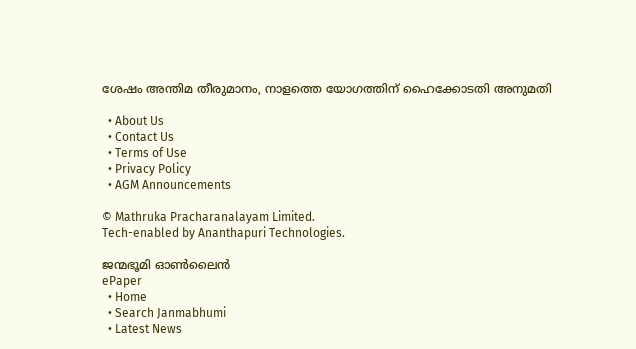ശേഷം അന്തിമ തീരുമാനം, നാളത്തെ യോഗത്തിന് ഹൈക്കോടതി അനുമതി

  • About Us
  • Contact Us
  • Terms of Use
  • Privacy Policy
  • AGM Announcements

© Mathruka Pracharanalayam Limited.
Tech-enabled by Ananthapuri Technologies.

ജന്മഭൂമി ഓണ്‍ലൈന്‍
ePaper
  • Home
  • Search Janmabhumi
  • Latest News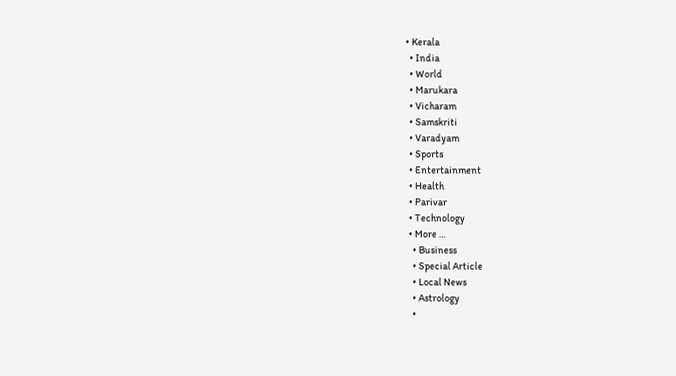• Kerala
  • India
  • World
  • Marukara
  • Vicharam
  • Samskriti
  • Varadyam
  • Sports
  • Entertainment
  • Health
  • Parivar
  • Technology
  • More …
    • Business
    • Special Article
    • Local News
    • Astrology
    •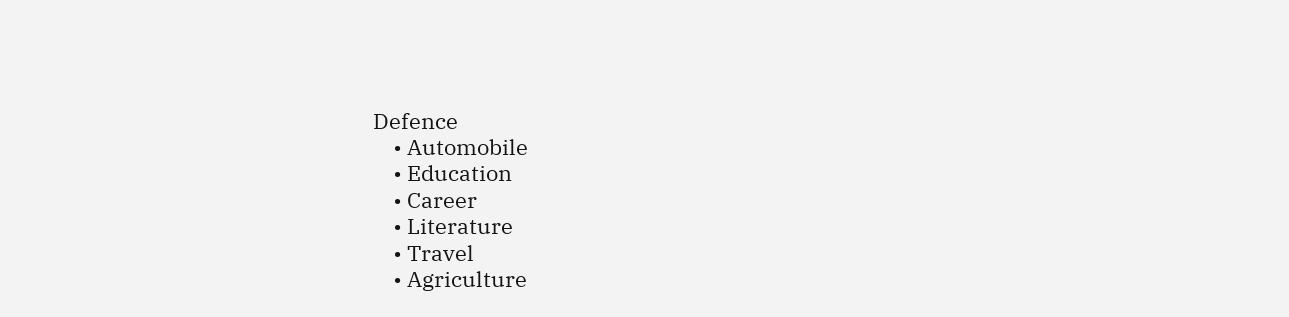Defence
    • Automobile
    • Education
    • Career
    • Literature
    • Travel
    • Agriculture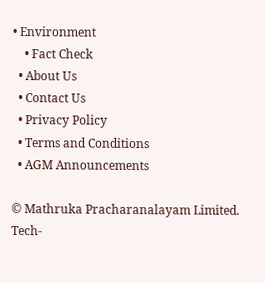• Environment
    • Fact Check
  • About Us
  • Contact Us
  • Privacy Policy
  • Terms and Conditions
  • AGM Announcements

© Mathruka Pracharanalayam Limited.
Tech-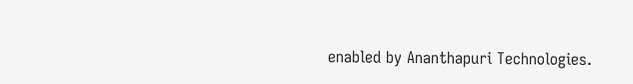enabled by Ananthapuri Technologies.